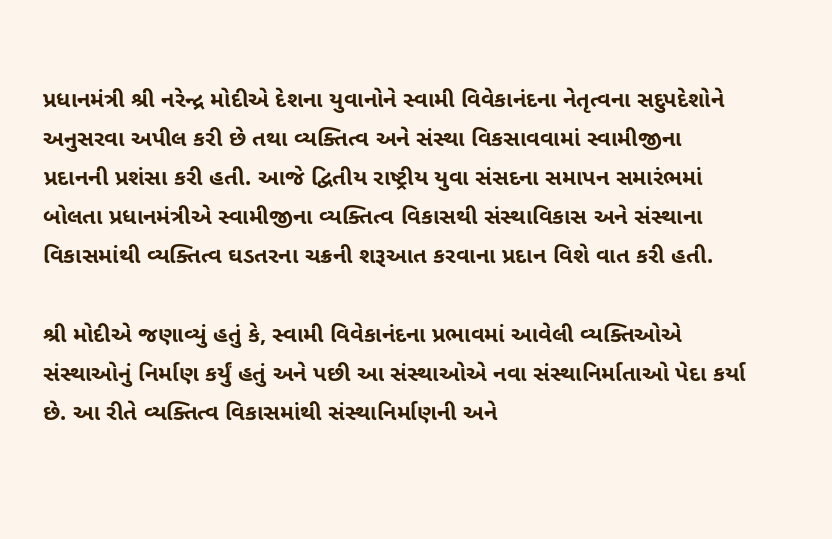પ્રધાનમંત્રી શ્રી નરેન્દ્ર મોદીએ દેશના યુવાનોને સ્વામી વિવેકાનંદના નેતૃત્વના સદુપદેશોને અનુસરવા અપીલ કરી છે તથા વ્યક્તિત્વ અને સંસ્થા વિકસાવવામાં સ્વામીજીના પ્રદાનની પ્રશંસા કરી હતી. આજે દ્વિતીય રાષ્ટ્રીય યુવા સંસદના સમાપન સમારંભમાં બોલતા પ્રધાનમંત્રીએ સ્વામીજીના વ્યક્તિત્વ વિકાસથી સંસ્થાવિકાસ અને સંસ્થાના વિકાસમાંથી વ્યક્તિત્વ ઘડતરના ચક્રની શરૂઆત કરવાના પ્રદાન વિશે વાત કરી હતી.

શ્રી મોદીએ જણાવ્યું હતું કે, સ્વામી વિવેકાનંદના પ્રભાવમાં આવેલી વ્યક્તિઓએ સંસ્થાઓનું નિર્માણ કર્યું હતું અને પછી આ સંસ્થાઓએ નવા સંસ્થાનિર્માતાઓ પેદા કર્યા છે. આ રીતે વ્યક્તિત્વ વિકાસમાંથી સંસ્થાનિર્માણની અને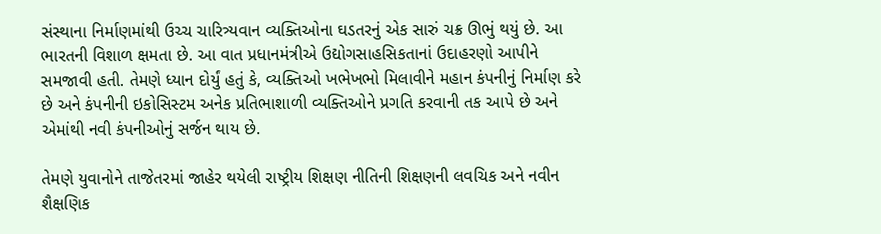સંસ્થાના નિર્માણમાંથી ઉચ્ચ ચારિત્ર્યવાન વ્યક્તિઓના ઘડતરનું એક સારું ચક્ર ઊભું થયું છે. આ ભારતની વિશાળ ક્ષમતા છે. આ વાત પ્રધાનમંત્રીએ ઉદ્યોગસાહસિકતાનાં ઉદાહરણો આપીને સમજાવી હતી. તેમણે ધ્યાન દોર્યું હતું કે, વ્યક્તિઓ ખભેખભો મિલાવીને મહાન કંપનીનું નિર્માણ કરે છે અને કંપનીની ઇકોસિસ્ટમ અનેક પ્રતિભાશાળી વ્યક્તિઓને પ્રગતિ કરવાની તક આપે છે અને એમાંથી નવી કંપનીઓનું સર્જન થાય છે.

તેમણે યુવાનોને તાજેતરમાં જાહેર થયેલી રાષ્ટ્રીય શિક્ષણ નીતિની શિક્ષણની લવચિક અને નવીન શૈક્ષણિક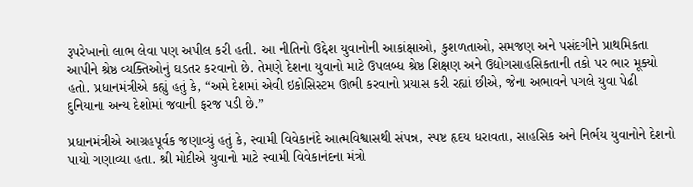રૂપરેખાનો લાભ લેવા પણ અપીલ કરી હતી. આ નીતિનો ઉદ્દેશ યુવાનોની આકાંક્ષાઓ, કુશળતાઓ, સમજણ અને પસંદગીને પ્રાથમિકતા આપીને શ્રેષ્ઠ વ્યક્તિઓનું ઘડતર કરવાનો છે. તેમણે દેશના યુવાનો માટે ઉપલબ્ધ શ્રેષ્ઠ શિક્ષણ અને ઉદ્યોગસાહસિકતાની તકો પર ભાર મૂક્યો હતો. પ્રધાનમંત્રીએ કહ્યું હતું કે, “અમે દેશમાં એવી ઇકોસિસ્ટમ ઊભી કરવાનો પ્રયાસ કરી રહ્યાં છીએ, જેના અભાવને પગલે યુવા પેઢી દુનિયાના અન્ય દેશોમાં જવાની ફરજ પડી છે.”

પ્રધાનમંત્રીએ આગ્રહપૂર્વક જણાવ્યું હતું કે, સ્વામી વિવેકાનંદે આત્મવિશ્વાસથી સંપન્ન, સ્પષ્ટ હૃદય ધરાવતા, સાહસિક અને નિર્ભય યુવાનોને દેશનો પાયો ગણાવ્યા હતા. શ્રી મોદીએ યુવાનો માટે સ્વામી વિવેકાનંદના મંત્રો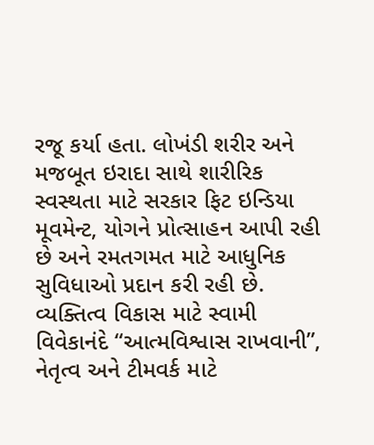રજૂ કર્યા હતા. લોખંડી શરીર અને મજબૂત ઇરાદા સાથે શારીરિક સ્વસ્થતા માટે સરકાર ફિટ ઇન્ડિયા મૂવમેન્ટ, યોગને પ્રોત્સાહન આપી રહી છે અને રમતગમત માટે આધુનિક સુવિધાઓ પ્રદાન કરી રહી છે. વ્યક્તિત્વ વિકાસ માટે સ્વામી વિવેકાનંદે “આત્મવિશ્વાસ રાખવાની”, નેતૃત્વ અને ટીમવર્ક માટે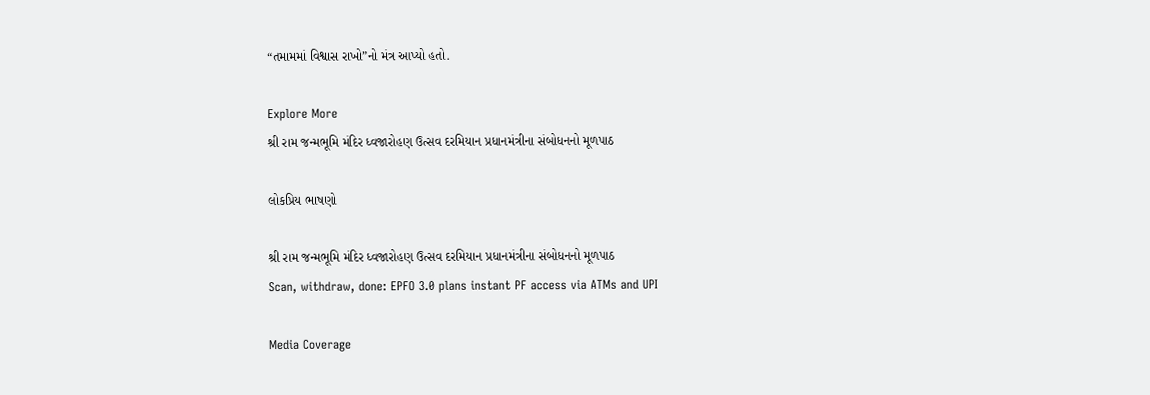“તમામમાં વિશ્વાસ રાખો”નો મંત્ર આપ્યો હતો.

Explore More
શ્રી રામ જન્મભૂમિ મંદિર ધ્વજારોહણ ઉત્સવ દરમિયાન પ્રધાનમંત્રીના સંબોધનનો મૂળપાઠ

લોકપ્રિય ભાષણો

શ્રી રામ જન્મભૂમિ મંદિર ધ્વજારોહણ ઉત્સવ દરમિયાન પ્રધાનમંત્રીના સંબોધનનો મૂળપાઠ
Scan, withdraw, done: EPFO 3.0 plans instant PF access via ATMs and UPI

Media Coverage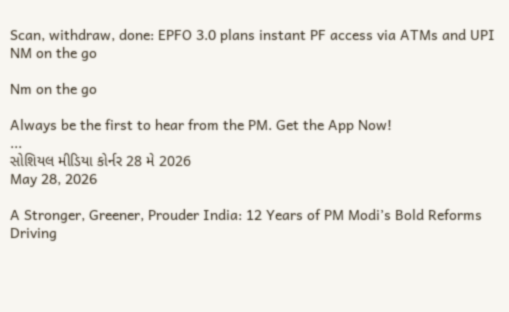Scan, withdraw, done: EPFO 3.0 plans instant PF access via ATMs and UPI
NM on the go

Nm on the go

Always be the first to hear from the PM. Get the App Now!
...
સોશિયલ મીડિયા કોર્નર 28 મે 2026
May 28, 2026

A Stronger, Greener, Prouder India: 12 Years of PM Modi’s Bold Reforms Driving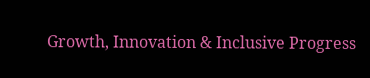Growth, Innovation & Inclusive Progress